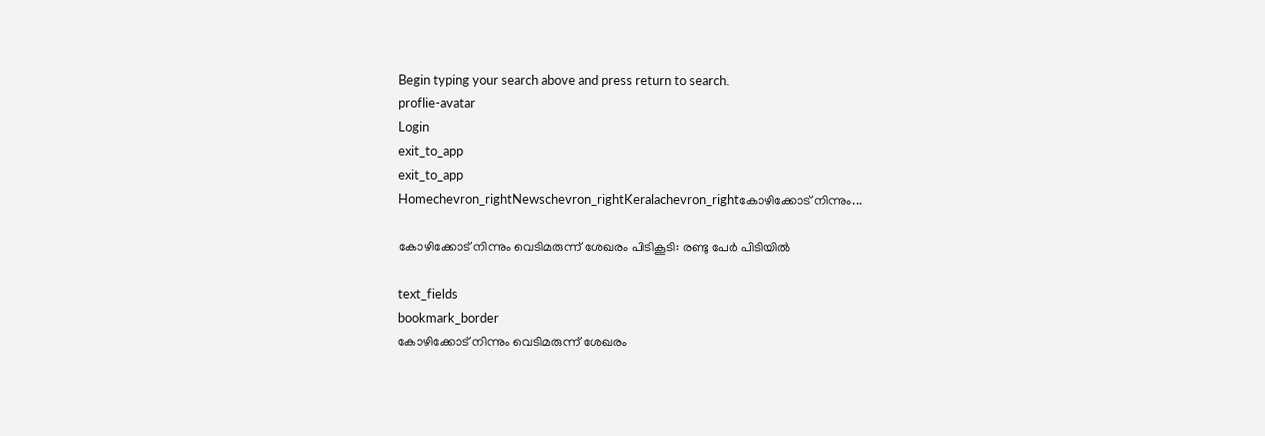Begin typing your search above and press return to search.
proflie-avatar
Login
exit_to_app
exit_to_app
Homechevron_rightNewschevron_rightKeralachevron_rightകോഴിക്കോട് നിന്നും...

കോഴിക്കോട് നിന്നും വെടിമരുന്ന് ശേഖരം പിടികൂടി: രണ്ടു പേർ പിടിയില്‍

text_fields
bookmark_border
കോഴിക്കോട് നിന്നും വെടിമരുന്ന് ശേഖരം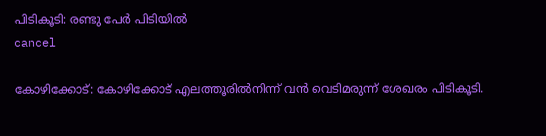പിടികൂടി: രണ്ടു പേർ പിടിയില്‍
cancel

കോഴിക്കോട്: കോഴിക്കോട് എലത്തൂരിൽനിന്ന് വന്‍ വെടിമരുന്ന് ശേഖരം പിടികൂടി.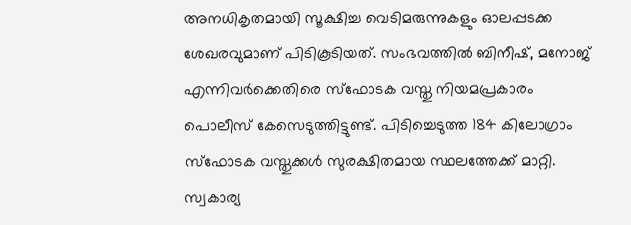അനധികൃതമായി സൂക്ഷിച്ച വെടിമരുന്നുകളും ഓലപ്പടക്ക ശേഖരവുമാണ് പിടികൂടിയത്. സംഭവത്തില്‍ ബിനീഷ്, മനോജ് എന്നിവര്‍ക്കെതിരെ സ്‌ഫോടക വസ്തു നിയമപ്രകാരം പൊലീസ് കേസെടുത്തിട്ടുണ്ട്. പിടിച്ചെടുത്ത 184 കിലോഗ്രാം സ്‌ഫോടക വസ്തുക്കള്‍ സുരക്ഷിതമായ സ്ഥലത്തേക്ക് മാറ്റി. സ്വകാര്യ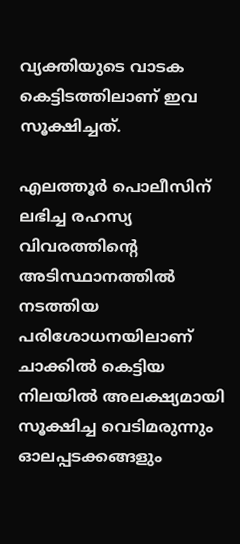വ്യക്തിയുടെ വാടക കെട്ടിടത്തിലാണ് ഇവ സൂക്ഷിച്ചത്.

എലത്തൂര്‍ പൊലീസിന് ലഭിച്ച രഹസ്യ വിവരത്തിന്റെ അടിസ്ഥാനത്തില്‍ നടത്തിയ പരിശോധനയിലാണ് ചാക്കില്‍ കെട്ടിയ നിലയിൽ അലക്ഷ്യമായി സൂക്ഷിച്ച വെടിമരുന്നും ഓലപ്പടക്കങ്ങളും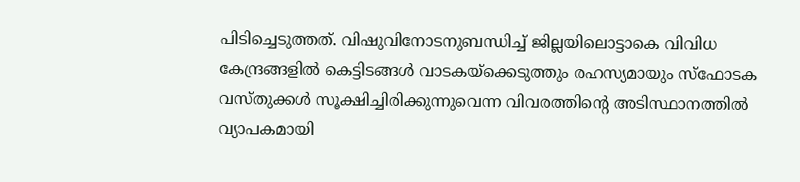പിടിച്ചെടുത്തത്. വിഷുവിനോടനുബന്ധിച്ച് ജില്ലയിലൊട്ടാകെ വിവിധ കേന്ദ്രങ്ങളില്‍ കെട്ടിടങ്ങള്‍ വാടകയ്‌ക്കെടുത്തും രഹസ്യമായും സ്‌ഫോടക വസ്തുക്കള്‍ സൂക്ഷിച്ചിരിക്കുന്നുവെന്ന വിവരത്തിന്റെ അടിസ്ഥാനത്തില്‍ വ്യാപകമായി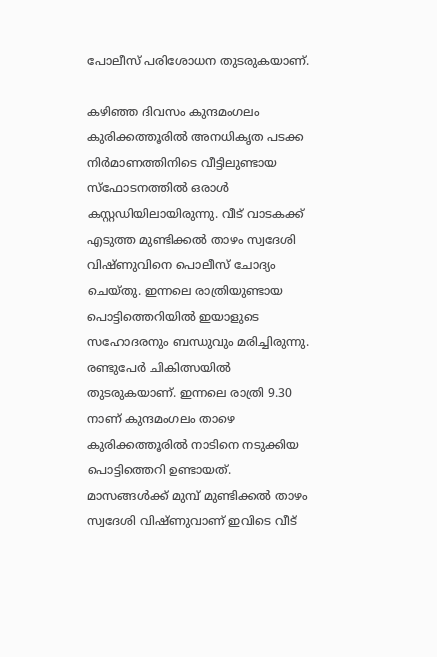പോലീസ് പരിശോധന തുടരുകയാണ്.

കഴിഞ്ഞ ദിവസം കുന്ദമംഗലം കുരിക്കത്തൂരിൽ അനധികൃത പടക്ക നിർമാണത്തിനിടെ വീട്ടിലുണ്ടായ സ്ഫോടനത്തിൽ ഒരാൾ കസ്റ്റഡിയിലായിരുന്നു. വീട് വാടകക്ക് എടുത്ത മുണ്ടിക്കൽ താഴം സ്വദേശി വിഷ്ണുവിനെ പൊലീസ് ചോദ്യം ചെയ്തു. ഇന്നലെ രാത്രിയുണ്ടായ പൊട്ടിത്തെറിയിൽ ഇയാളുടെ സഹോദരനും ബന്ധുവും മരിച്ചിരുന്നു. രണ്ടുപേർ ചികിത്സയിൽ തുടരുകയാണ്. ഇന്നലെ രാത്രി 9.30 നാണ് കുന്ദമംഗലം താഴെ കുരിക്കത്തൂരിൽ നാടിനെ നടുക്കിയ പൊട്ടിത്തെറി ഉണ്ടായത്. മാസങ്ങൾക്ക് മുമ്പ് മുണ്ടിക്കൽ താഴം സ്വദേശി വിഷ്ണുവാണ് ഇവിടെ വീട്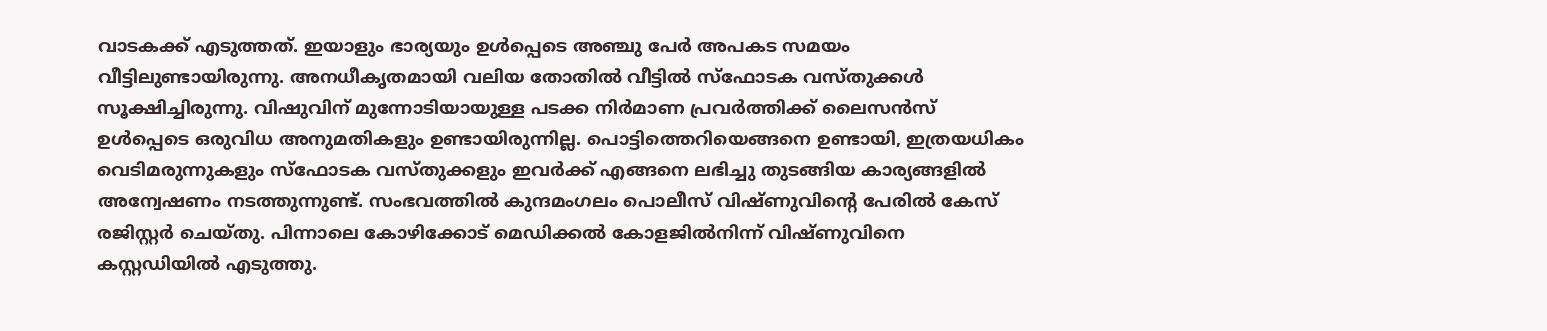വാടകക്ക് എടുത്തത്. ഇയാളും ഭാര്യയും ഉൾപ്പെടെ അഞ്ചു പേർ അപകട സമയം വീട്ടിലുണ്ടായിരുന്നു. അനധീകൃതമായി വലിയ തോതിൽ വീട്ടിൽ സ്‌ഫോടക വസ്‌തുക്കൾ സൂക്ഷിച്ചിരുന്നു. വിഷുവിന് മുന്നോടിയായുള്ള പടക്ക നിർമാണ പ്രവർത്തിക്ക് ലൈസൻസ് ഉൾപ്പെടെ ഒരുവിധ അനുമതികളും ഉണ്ടായിരുന്നില്ല. പൊട്ടിത്തെറിയെങ്ങനെ ഉണ്ടായി, ഇത്രയധികം വെടിമരുന്നുകളും സ്ഫോടക വസ്തുക്കളും ഇവർക്ക് എങ്ങനെ ലഭിച്ചു തുടങ്ങിയ കാര്യങ്ങളിൽ അന്വേഷണം നടത്തുന്നുണ്ട്. സംഭവത്തിൽ കുന്ദമംഗലം പൊലീസ് വിഷ്ണുവിന്റെ പേരിൽ കേസ് രജിസ്റ്റർ ചെയ്തു. പിന്നാലെ കോഴിക്കോട് മെഡിക്കൽ കോളജിൽനിന്ന് വിഷ്‌ണുവിനെ കസ്റ്റഡിയിൽ എടുത്തു.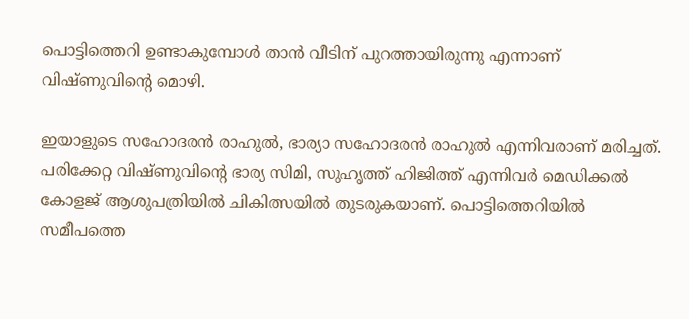പൊട്ടിത്തെറി ഉണ്ടാകുമ്പോൾ താൻ വീടിന് പുറത്തായിരുന്നു എന്നാണ് വിഷ്ണുവിന്റെ മൊഴി.

ഇയാളുടെ സഹോദരൻ രാഹുൽ, ഭാര്യാ സഹോദരൻ രാഹുൽ എന്നിവരാണ് മരിച്ചത്. പരിക്കേറ്റ വിഷ്ണുവിന്റെ ഭാര്യ സിമി, സുഹൃത്ത് ഹിജിത്ത് എന്നിവർ മെഡിക്കൽ കോളജ് ആശുപത്രിയിൽ ചികിത്സയിൽ തുടരുകയാണ്. പൊട്ടിത്തെറിയിൽ സമീപത്തെ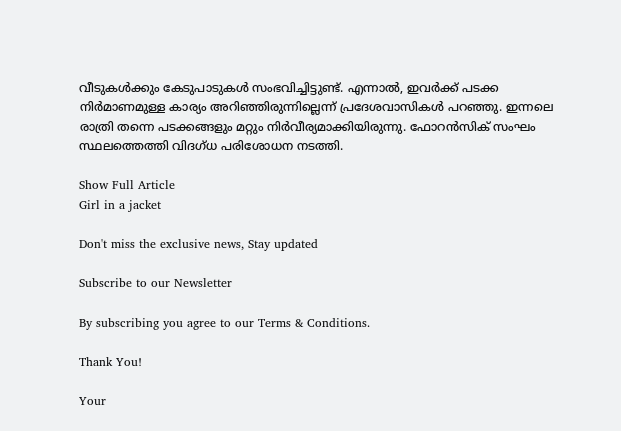വീടുകൾക്കും കേടുപാടുകൾ സംഭവിച്ചിട്ടുണ്ട്. എന്നാൽ, ഇവർക്ക് പടക്ക നിർമാണമുള്ള കാര്യം അറിഞ്ഞിരുന്നില്ലെന്ന് പ്രദേശവാസികൾ പറഞ്ഞു. ഇന്നലെ രാത്രി തന്നെ പടക്കങ്ങളും മറ്റും നിർവീര്യമാക്കിയിരുന്നു. ഫോറൻസിക് സംഘം സ്ഥലത്തെത്തി വിദഗ്ധ പരിശോധന നടത്തി.

Show Full Article
Girl in a jacket

Don't miss the exclusive news, Stay updated

Subscribe to our Newsletter

By subscribing you agree to our Terms & Conditions.

Thank You!

Your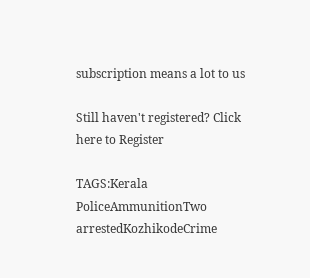subscription means a lot to us

Still haven't registered? Click here to Register

TAGS:Kerala PoliceAmmunitionTwo arrestedKozhikodeCrime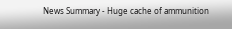News Summary - Huge cache of ammunition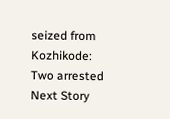seized from Kozhikode: Two arrested
Next Story